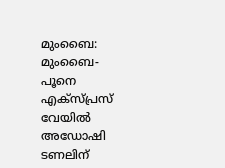മുംബൈ: മുംബൈ-പൂനെ എക്സ്പ്രസ് വേയിൽ അഡോഷി ടണലിന്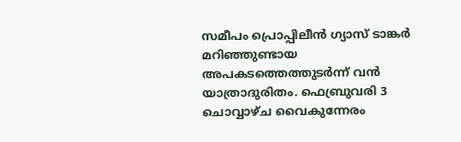സമീപം പ്രൊപ്പിലീൻ ഗ്യാസ് ടാങ്കർ മറിഞ്ഞുണ്ടായ അപകടത്തെത്തുടർന്ന് വൻ യാത്രാദുരിതം. ഫെബ്രുവരി 3 ചൊവ്വാഴ്ച വൈകുന്നേരം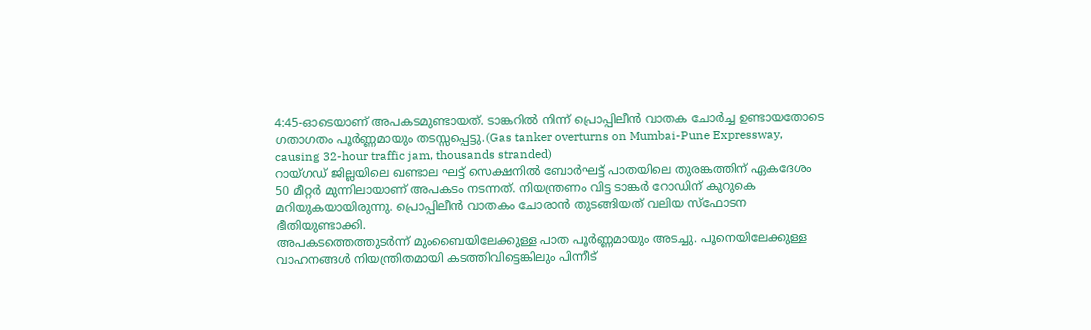4:45-ഓടെയാണ് അപകടമുണ്ടായത്. ടാങ്കറിൽ നിന്ന് പ്രൊപ്പിലീൻ വാതക ചോർച്ച ഉണ്ടായതോടെ ഗതാഗതം പൂർണ്ണമായും തടസ്സപ്പെട്ടു.(Gas tanker overturns on Mumbai-Pune Expressway, causing 32-hour traffic jam, thousands stranded)
റായ്ഗഡ് ജില്ലയിലെ ഖണ്ടാല ഘട്ട് സെക്ഷനിൽ ബോർഘട്ട് പാതയിലെ തുരങ്കത്തിന് ഏകദേശം 50 മീറ്റർ മുന്നിലായാണ് അപകടം നടന്നത്. നിയന്ത്രണം വിട്ട ടാങ്കർ റോഡിന് കുറുകെ മറിയുകയായിരുന്നു. പ്രൊപ്പിലീൻ വാതകം ചോരാൻ തുടങ്ങിയത് വലിയ സ്ഫോടന ഭീതിയുണ്ടാക്കി.
അപകടത്തെത്തുടർന്ന് മുംബൈയിലേക്കുള്ള പാത പൂർണ്ണമായും അടച്ചു. പൂനെയിലേക്കുള്ള വാഹനങ്ങൾ നിയന്ത്രിതമായി കടത്തിവിട്ടെങ്കിലും പിന്നീട്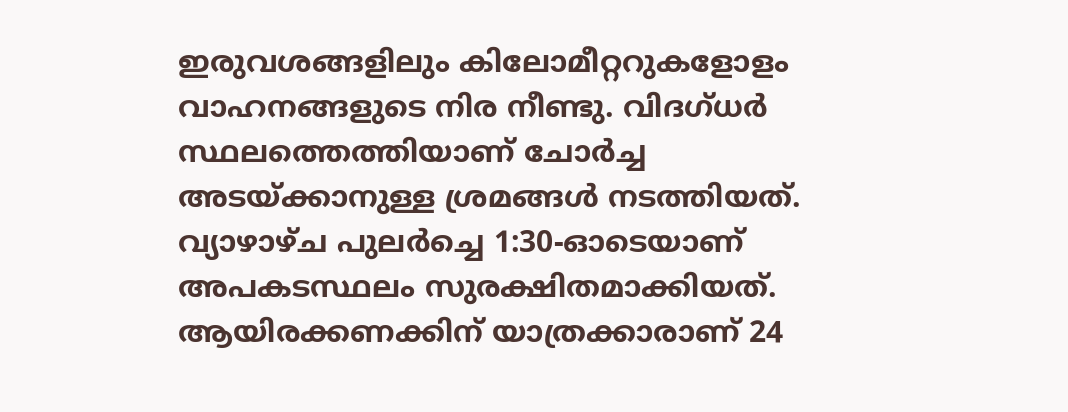ഇരുവശങ്ങളിലും കിലോമീറ്ററുകളോളം വാഹനങ്ങളുടെ നിര നീണ്ടു. വിദഗ്ധർ സ്ഥലത്തെത്തിയാണ് ചോർച്ച അടയ്ക്കാനുള്ള ശ്രമങ്ങൾ നടത്തിയത്. വ്യാഴാഴ്ച പുലർച്ചെ 1:30-ഓടെയാണ് അപകടസ്ഥലം സുരക്ഷിതമാക്കിയത്.
ആയിരക്കണക്കിന് യാത്രക്കാരാണ് 24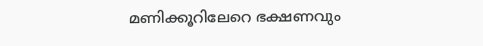മണിക്കൂറിലേറെ ഭക്ഷണവും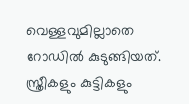വെള്ളവുമില്ലാതെ റോഡിൽ കുടുങ്ങിയത്. സ്ത്രീകളും കുട്ടികളും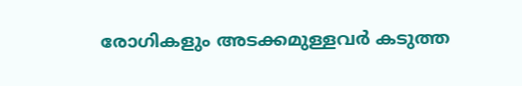രോഗികളും അടക്കമുള്ളവർ കടുത്ത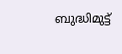ബുദ്ധിമുട്ട്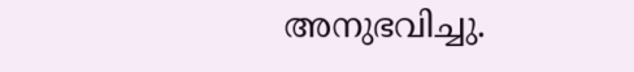അനുഭവിച്ചു.